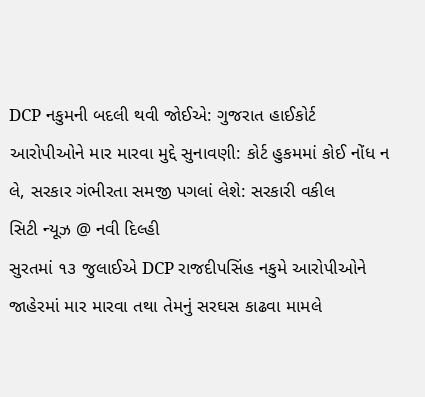DCP નકુમની બદલી થવી જોઈએ: ગુજરાત હાઈકોર્ટ
આરોપીઓને માર મારવા મુદ્દે સુનાવણી: કોર્ટ હુકમમાં કોઈ નોંધ ન લે, સરકાર ગંભીરતા સમજી પગલાં લેશે: સરકારી વકીલ
સિટી ન્યૂઝ @ નવી દિલ્હી
સુરતમાં ૧૩ જુલાઈએ DCP રાજદીપસિંહ નકુમે આરોપીઓને જાહેરમાં માર મારવા તથા તેમનું સરઘસ કાઢવા મામલે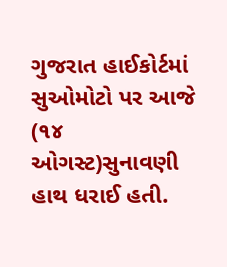ગુજરાત હાઈકોર્ટમાં સુઓમોટો પર આજે (૧૪ ઓગસ્ટ)સુનાવણી હાથ ધરાઈ હતી.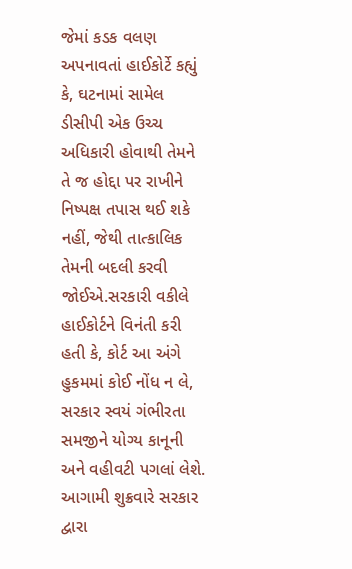જેમાં કડક વલણ અપનાવતાં હાઈકોર્ટે કહ્યું કે, ઘટનામાં સામેલ ડીસીપી એક ઉચ્ચ અધિકારી હોવાથી તેમને તે જ હોદ્દા પર રાખીને નિષ્પક્ષ તપાસ થઈ શકે નહીં, જેથી તાત્કાલિક તેમની બદલી કરવી જોઈએ.સરકારી વકીલે હાઈકોર્ટને વિનંતી કરી હતી કે, કોર્ટ આ અંગે હુકમમાં કોઈ નોંધ ન લે, સરકાર સ્વયં ગંભીરતા સમજીને યોગ્ય કાનૂની અને વહીવટી પગલાં લેશે. આગામી શુક્રવારે સરકાર દ્વારા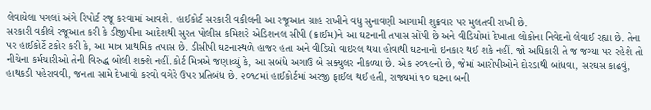લેવાયેલા પગલાં અંગે રિપોર્ટ રજૂ કરવામાં આવશે. હાઈકોર્ટ સરકારી વકીલની આ રજૂઆત ગ્રાહ રાખીને વધુ સુનાવણી આગામી શુક્રવાર પર મુલતવી રાખી છે.
સરકારી વકીલે રજૂઆત કરી કે ડીજીપીના આદેશથી સુરત પોલીસ કમિશરે એડિશનલ સીપી (ક્રાઈમ)ને આ ઘટનાની તપાસ સોંપી છે અને વીડિયોમાં દેખાતા લોકોના નિવેદનો લેવાઈ રહ્યા છે. તેના પર હાઈકોર્ટે ટકોર કરી કે, આ માત્ર પ્રાથમિક તપાસ છે. ડીસીપી ઘટનાસ્થળે હાજર હતા અને વીડિયો વાઇરલ થયા હોવાથી ઘટનાનો ઇનકાર થઈ શકે નહીં. જો અધિકારી તે જ જગ્યા પર રહેશે તો નીચેના કર્મચારીઓ તેની વિરુદ્ધ બોલી શક્શે નહીં.કોર્ટ મિત્રએ જણાવ્યું કે, આ સબંધે અગાઉ બે સક્યુલર નીકળ્યા છે. એક ૨૦૧૯નો છે, જેમાં આરોપીઓને દોરડાથી બાંધવા, સરઘસ કાઢવું, હાથકડી પહેરાવવી, જનતા સામે દેખાવો કરવો વગેરે ઉપર પ્રતિબંધ છે. ૨૦૧૮માં હાઈકોર્ટમાં અરજી ફાઈલ થઈ હતી, રાજ્યમાં ૧૦ ઘટના બની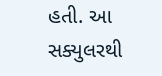હતી. આ સક્યુલરથી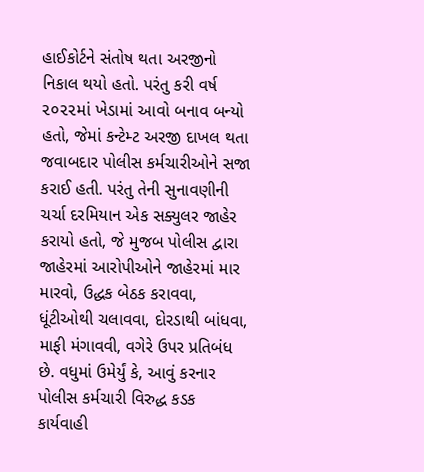હાઈકોર્ટને સંતોષ થતા અરજીનો નિકાલ થયો હતો. પરંતુ કરી વર્ષ ૨૦૨૨માં ખેડામાં આવો બનાવ બન્યો હતો, જેમાં કન્ટેમ્ટ અરજી દાખલ થતા જવાબદાર પોલીસ કર્મચારીઓને સજા કરાઈ હતી. પરંતુ તેની સુનાવણીની ચર્ચા દરમિયાન એક સક્યુલર જાહેર કરાયો હતો, જે મુજબ પોલીસ દ્વારા જાહેરમાં આરોપીઓને જાહેરમાં માર મારવો, ઉદ્ધક બેઠક કરાવવા, ધૂંટીઓથી ચલાવવા, દોરડાથી બાંધવા, માફી મંગાવવી, વગેરે ઉપર પ્રતિબંધ છે. વધુમાં ઉમેર્યું કે, આવું કરનાર પોલીસ કર્મચારી વિરુદ્ધ કડક કાર્યવાહી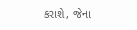કરાશે, જેના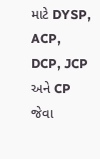માટે DYSP, ACP, DCP, JCP અને CP જેવા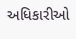અધિકારીઓ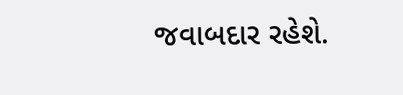જવાબદાર રહેશે.